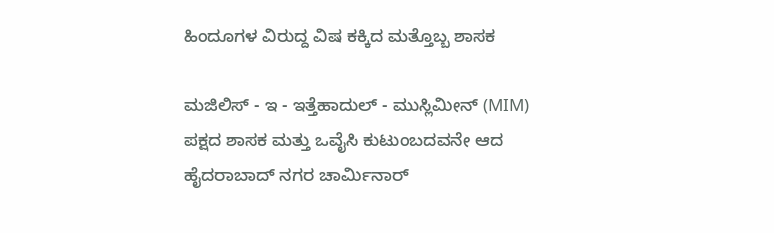ಹಿಂದೂಗಳ ವಿರುದ್ದ ವಿಷ ಕಕ್ಕಿದ ಮತ್ತೊಬ್ಬ ಶಾಸಕ

ಮಜಿಲಿಸ್ - ಇ - ಇತ್ತೆಹಾದುಲ್ - ಮುಸ್ಲಿಮೀನ್ (MIM) ಪಕ್ಷದ ಶಾಸಕ ಮತ್ತು ಒವೈಸಿ ಕುಟುಂಬದವನೇ ಆದ ಹೈದರಾಬಾದ್ ನಗರ ಚಾರ್ಮಿನಾರ್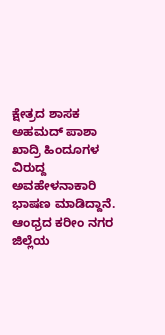ಕ್ಷೇತ್ರದ ಶಾಸಕ ಅಹಮದ್ ಪಾಶಾ ಖಾದ್ರಿ ಹಿಂದೂಗಳ ವಿರುದ್ದ ಅವಹೇಳನಾಕಾರಿ ಭಾಷಣ ಮಾಡಿದ್ದಾನೆ.
ಆಂಧ್ರದ ಕರೀಂ ನಗರ ಜಿಲ್ಲೆಯ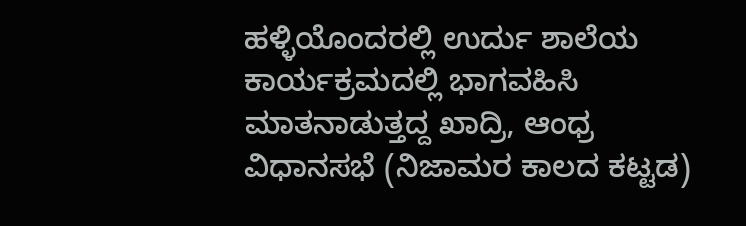ಹಳ್ಳಿಯೊಂದರಲ್ಲಿ ಉರ್ದು ಶಾಲೆಯ ಕಾರ್ಯಕ್ರಮದಲ್ಲಿ ಭಾಗವಹಿಸಿ ಮಾತನಾಡುತ್ತದ್ದ ಖಾದ್ರಿ, ಆಂಧ್ರ ವಿಧಾನಸಭೆ (ನಿಜಾಮರ ಕಾಲದ ಕಟ್ಟಡ)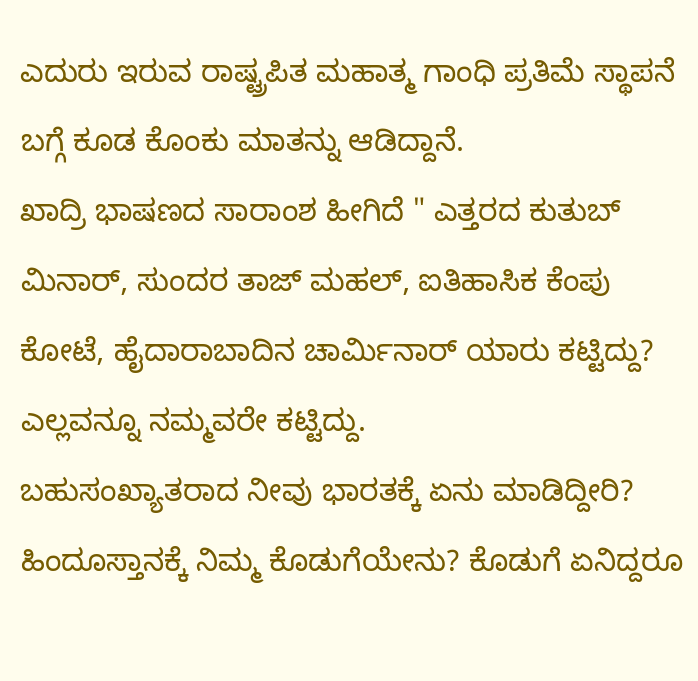ಎದುರು ಇರುವ ರಾಷ್ಟ್ರಪಿತ ಮಹಾತ್ಮ ಗಾಂಧಿ ಪ್ರತಿಮೆ ಸ್ಥಾಪನೆ ಬಗ್ಗೆ ಕೂಡ ಕೊಂಕು ಮಾತನ್ನು ಆಡಿದ್ದಾನೆ.
ಖಾದ್ರಿ ಭಾಷಣದ ಸಾರಾಂಶ ಹೀಗಿದೆ " ಎತ್ತರದ ಕುತುಬ್ ಮಿನಾರ್, ಸುಂದರ ತಾಜ್ ಮಹಲ್, ಐತಿಹಾಸಿಕ ಕೆಂಪು ಕೋಟೆ, ಹೈದಾರಾಬಾದಿನ ಚಾರ್ಮಿನಾರ್ ಯಾರು ಕಟ್ಟಿದ್ದು? ಎಲ್ಲವನ್ನೂ ನಮ್ಮವರೇ ಕಟ್ಟಿದ್ದು.
ಬಹುಸಂಖ್ಯಾತರಾದ ನೀವು ಭಾರತಕ್ಕೆ ಏನು ಮಾಡಿದ್ದೀರಿ? ಹಿಂದೂಸ್ತಾನಕ್ಕೆ ನಿಮ್ಮ ಕೊಡುಗೆಯೇನು? ಕೊಡುಗೆ ಏನಿದ್ದರೂ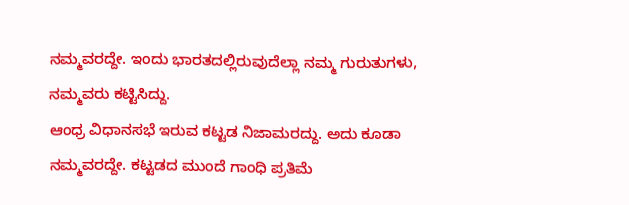ನಮ್ಮವರದ್ದೇ. ಇಂದು ಭಾರತದಲ್ಲಿರುವುದೆಲ್ಲಾ ನಮ್ಮ ಗುರುತುಗಳು, ನಮ್ಮವರು ಕಟ್ಟಿಸಿದ್ದು.
ಆಂಧ್ರ ವಿಧಾನಸಭೆ ಇರುವ ಕಟ್ಟಡ ನಿಜಾಮರದ್ದು. ಅದು ಕೂಡಾ ನಮ್ಮವರದ್ದೇ. ಕಟ್ಟಡದ ಮುಂದೆ ಗಾಂಧಿ ಪ್ರತಿಮೆ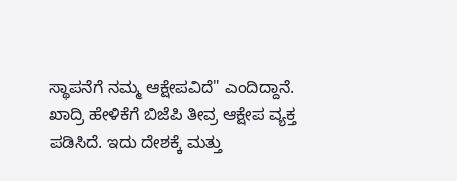ಸ್ಥಾಪನೆಗೆ ನಮ್ಮ ಆಕ್ಷೇಪವಿದೆ" ಎಂದಿದ್ದಾನೆ.
ಖಾದ್ರಿ ಹೇಳಿಕೆಗೆ ಬಿಜೆಪಿ ತೀವ್ರ ಆಕ್ಷೇಪ ವ್ಯಕ್ತ ಪಡಿಸಿದೆ. ಇದು ದೇಶಕ್ಕೆ ಮತ್ತು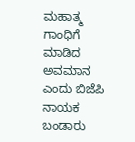ಮಹಾತ್ಮ ಗಾಂಧಿಗೆ ಮಾಡಿದ ಅವಮಾನ ಎಂದು ಬಿಜೆಪಿ ನಾಯಕ ಬಂಡಾರು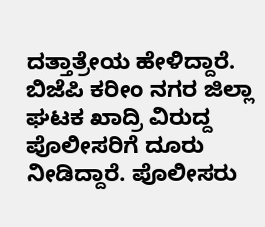ದತ್ತಾತ್ರೇಯ ಹೇಳಿದ್ದಾರೆ.
ಬಿಜೆಪಿ ಕರೀಂ ನಗರ ಜಿಲ್ಲಾ ಘಟಕ ಖಾದ್ರಿ ವಿರುದ್ದ ಪೊಲೀಸರಿಗೆ ದೂರು ನೀಡಿದ್ದಾರೆ. ಪೊಲೀಸರು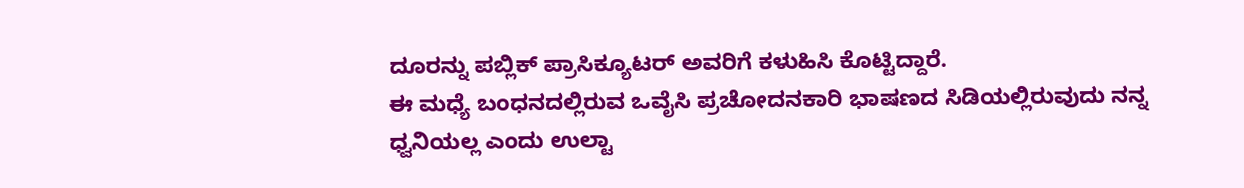ದೂರನ್ನು ಪಬ್ಲಿಕ್ ಪ್ರಾಸಿಕ್ಯೂಟರ್ ಅವರಿಗೆ ಕಳುಹಿಸಿ ಕೊಟ್ಟಿದ್ದಾರೆ.
ಈ ಮಧ್ಯೆ ಬಂಧನದಲ್ಲಿರುವ ಒವೈಸಿ ಪ್ರಚೋದನಕಾರಿ ಭಾಷಣದ ಸಿಡಿಯಲ್ಲಿರುವುದು ನನ್ನ ಧ್ವನಿಯಲ್ಲ ಎಂದು ಉಲ್ಟಾ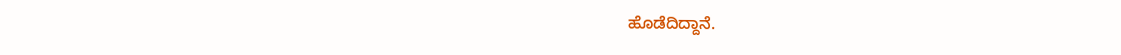ಹೊಡೆದಿದ್ದಾನೆ.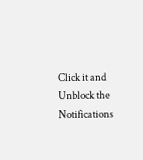Click it and Unblock the Notifications